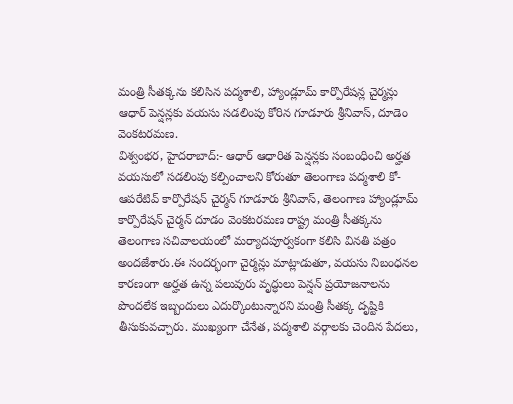మంత్రి సీతక్కను కలిసిన పద్మశాలి, హ్యాండ్లూమ్ కార్పొరేషన్ల చైర్మన్లు
ఆధార్ పెన్షన్లకు వయసు సడలింపు కోరిన గూడూరు శ్రీనివాస్, దూడెం వెంకటరమణ.
విశ్వంభర, హైదరాబాద్:- ఆధార్ ఆధారిత పెన్షన్లకు సంబంధించి అర్హత వయసులో సడలింపు కల్పించాలని కోరుతూ తెలంగాణ పద్మశాలి కో-ఆపరేటివ్ కార్పొరేషన్ చైర్మన్ గూడూరు శ్రీనివాస్, తెలంగాణ హ్యాండ్లూమ్ కార్పొరేషన్ చైర్మన్ దూడం వెంకటరమణ రాష్ట్ర మంత్రి సీతక్కను తెలంగాణ సచివాలయంలో మర్యాదపూర్వకంగా కలిసి వినతి పత్రం అందజేశారు.ఈ సందర్భంగా చైర్మన్లు మాట్లాడుతూ, వయసు నిబంధనల కారణంగా అర్హత ఉన్న పలువురు వృద్ధులు పెన్షన్ ప్రయోజనాలను పొందలేక ఇబ్బందులు ఎదుర్కొంటున్నారని మంత్రి సీతక్క దృష్టికి తీసుకువచ్చారు. ముఖ్యంగా చేనేత, పద్మశాలి వర్గాలకు చెందిన పేదలు,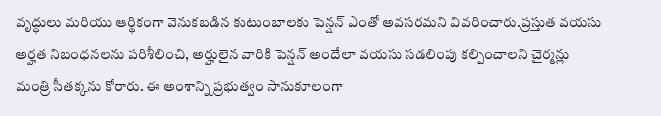వృద్ధులు మరియు ఆర్థికంగా వెనుకబడిన కుటుంబాలకు పెన్షన్ ఎంతో అవసరమని వివరించారు.ప్రస్తుత వయసు అర్హత నిబంధనలను పరిశీలించి, అర్హులైన వారికి పెన్షన్ అందేలా వయసు సడలింపు కల్పించాలని చైర్మన్లు మంత్రి సీతక్కను కోరారు. ఈ అంశాన్ని ప్రభుత్వం సానుకూలంగా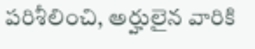పరిశీలించి, అర్హులైన వారికి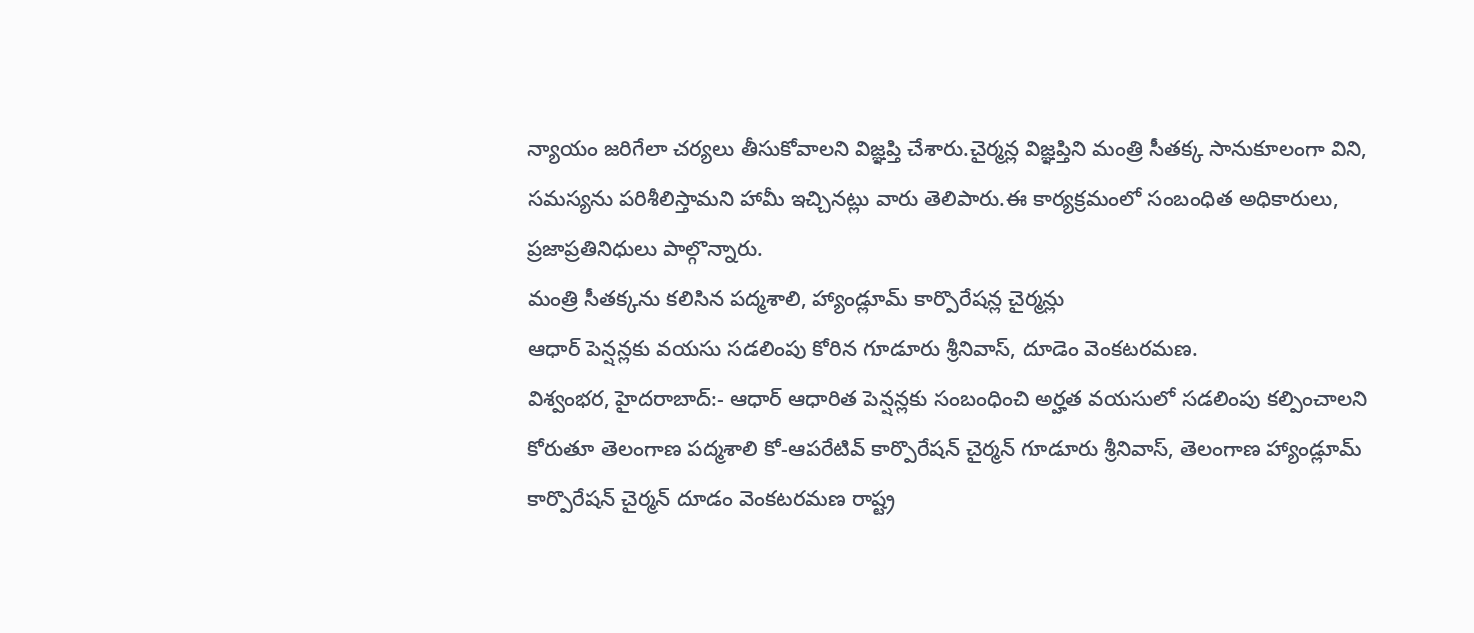న్యాయం జరిగేలా చర్యలు తీసుకోవాలని విజ్ఞప్తి చేశారు.చైర్మన్ల విజ్ఞప్తిని మంత్రి సీతక్క సానుకూలంగా విని, సమస్యను పరిశీలిస్తామని హామీ ఇచ్చినట్లు వారు తెలిపారు.ఈ కార్యక్రమంలో సంబంధిత అధికారులు, ప్రజాప్రతినిధులు పాల్గొన్నారు.
మంత్రి సీతక్కను కలిసిన పద్మశాలి, హ్యాండ్లూమ్ కార్పొరేషన్ల చైర్మన్లు
ఆధార్ పెన్షన్లకు వయసు సడలింపు కోరిన గూడూరు శ్రీనివాస్, దూడెం వెంకటరమణ.
విశ్వంభర, హైదరాబాద్:- ఆధార్ ఆధారిత పెన్షన్లకు సంబంధించి అర్హత వయసులో సడలింపు కల్పించాలని కోరుతూ తెలంగాణ పద్మశాలి కో-ఆపరేటివ్ కార్పొరేషన్ చైర్మన్ గూడూరు శ్రీనివాస్, తెలంగాణ హ్యాండ్లూమ్ కార్పొరేషన్ చైర్మన్ దూడం వెంకటరమణ రాష్ట్ర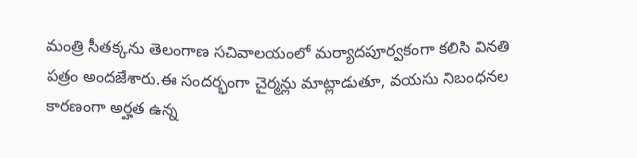మంత్రి సీతక్కను తెలంగాణ సచివాలయంలో మర్యాదపూర్వకంగా కలిసి వినతి పత్రం అందజేశారు.ఈ సందర్భంగా చైర్మన్లు మాట్లాడుతూ, వయసు నిబంధనల కారణంగా అర్హత ఉన్న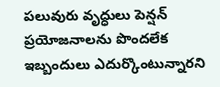పలువురు వృద్ధులు పెన్షన్ ప్రయోజనాలను పొందలేక ఇబ్బందులు ఎదుర్కొంటున్నారని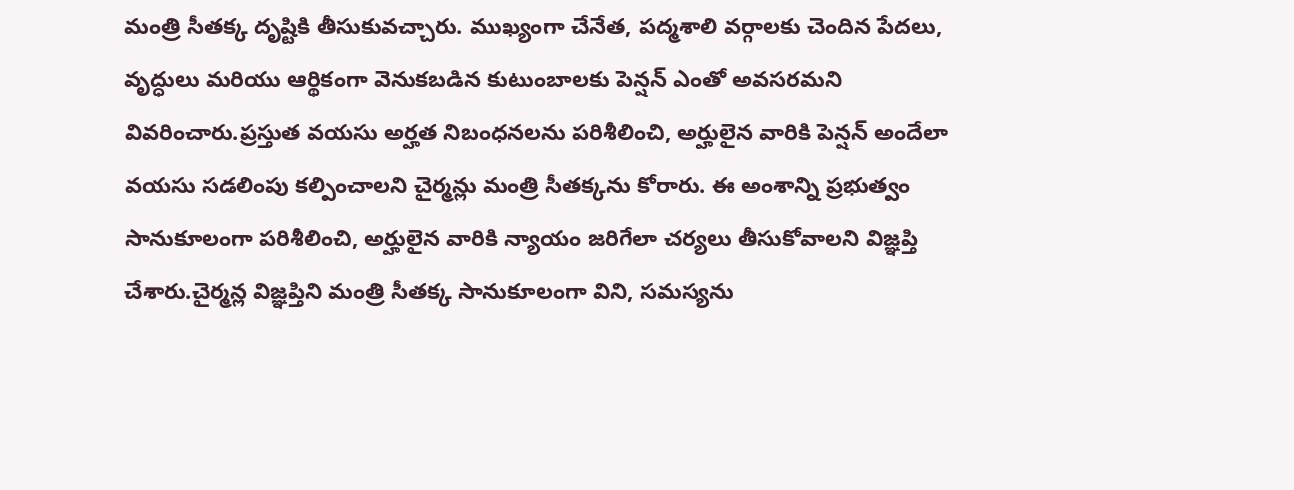మంత్రి సీతక్క దృష్టికి తీసుకువచ్చారు. ముఖ్యంగా చేనేత, పద్మశాలి వర్గాలకు చెందిన పేదలు, వృద్ధులు మరియు ఆర్థికంగా వెనుకబడిన కుటుంబాలకు పెన్షన్ ఎంతో అవసరమని వివరించారు.ప్రస్తుత వయసు అర్హత నిబంధనలను పరిశీలించి, అర్హులైన వారికి పెన్షన్ అందేలా వయసు సడలింపు కల్పించాలని చైర్మన్లు మంత్రి సీతక్కను కోరారు. ఈ అంశాన్ని ప్రభుత్వం సానుకూలంగా పరిశీలించి, అర్హులైన వారికి న్యాయం జరిగేలా చర్యలు తీసుకోవాలని విజ్ఞప్తి చేశారు.చైర్మన్ల విజ్ఞప్తిని మంత్రి సీతక్క సానుకూలంగా విని, సమస్యను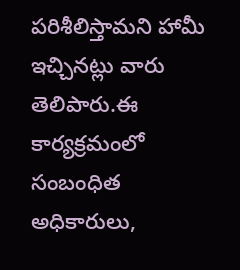పరిశీలిస్తామని హామీ ఇచ్చినట్లు వారు తెలిపారు.ఈ కార్యక్రమంలో సంబంధిత అధికారులు,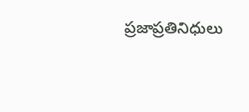ప్రజాప్రతినిధులు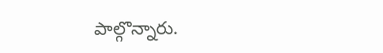పాల్గొన్నారు.